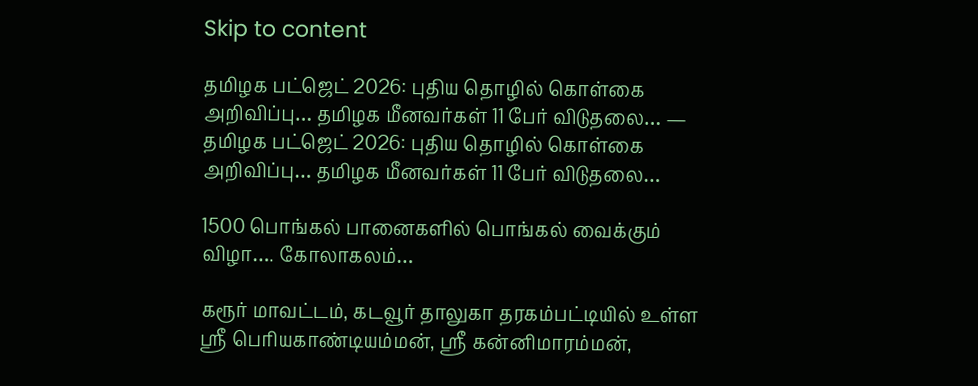Skip to content

தமிழக பட்ஜெட் 2026: புதிய தொழில் கொள்கை அறிவிப்பு… தமிழக மீனவர்கள் 11 பேர் விடுதலை… — தமிழக பட்ஜெட் 2026: புதிய தொழில் கொள்கை அறிவிப்பு… தமிழக மீனவர்கள் 11 பேர் விடுதலை…

1500 பொங்கல் பானைகளில் பொங்கல் வைக்கும் விழா…. கோலாகலம்…

கரூர் மாவட்டம், கடவூர் தாலுகா தரகம்பட்டியில் உள்ள ஸ்ரீ பெரியகாண்டியம்மன், ஸ்ரீ கன்னிமாரம்மன்,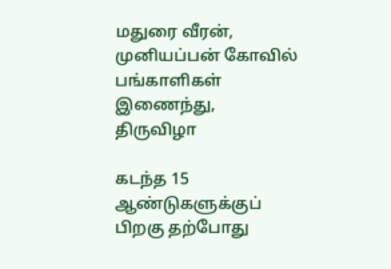மதுரை வீரன், முனியப்பன் கோவில் பங்காளிகள் இணைந்து, திருவிழா

கடந்த 15 ஆண்டுகளுக்குப் பிறகு தற்போது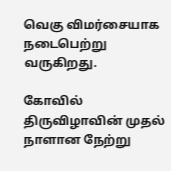வெகு விமர்சையாக நடைபெற்று வருகிறது.

கோவில் திருவிழாவின் முதல் நாளான நேற்று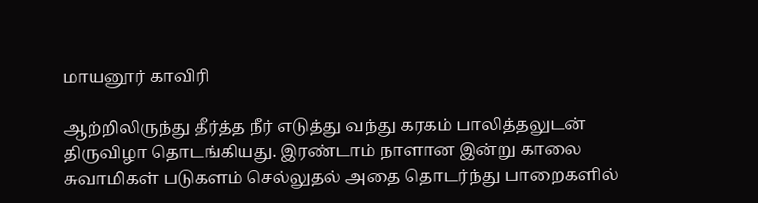மாயனூர் காவிரி

ஆற்றிலிருந்து தீர்த்த நீர் எடுத்து வந்து கரகம் பாலித்தலுடன் திருவிழா தொடங்கியது. இரண்டாம் நாளான இன்று காலை சுவாமிகள் படுகளம் செல்லுதல் அதை தொடர்ந்து பாறைகளில்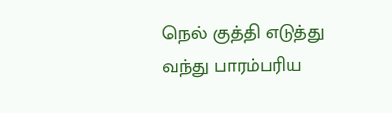நெல் குத்தி எடுத்து வந்து பாரம்பரிய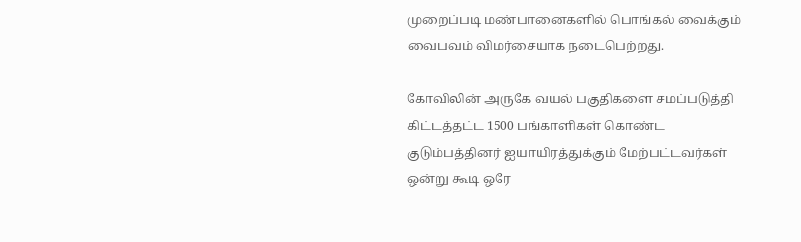முறைப்படி மண்பானைகளில் பொங்கல் வைக்கும் வைபவம் விமர்சையாக நடைபெற்றது.

கோவிலின் அருகே வயல் பகுதிகளை சமப்படுத்தி கிட்டத்தட்ட 1500 பங்காளிகள் கொண்ட குடும்பத்தினர் ஐயாயிரத்துக்கும் மேற்பட்டவர்கள் ஒன்று கூடி ஒரே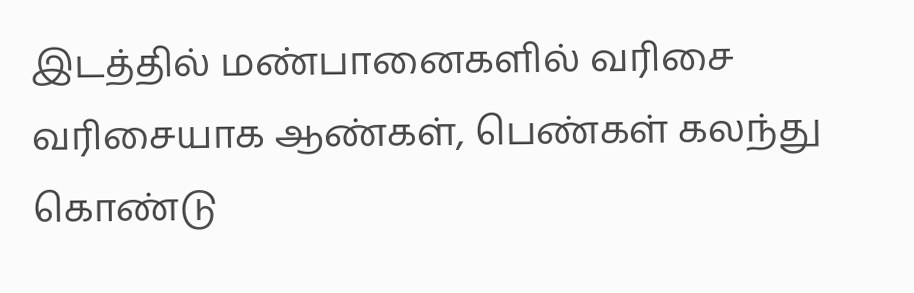இடத்தில் மண்பானைகளில் வரிசை வரிசையாக ஆண்கள், பெண்கள் கலந்து கொண்டு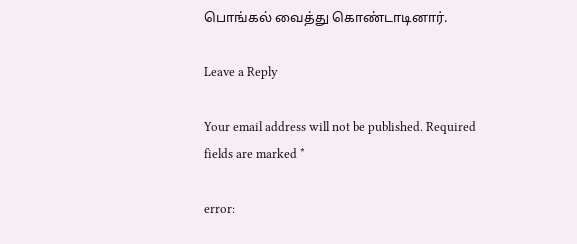பொங்கல் வைத்து கொண்டாடினார்.

Leave a Reply

Your email address will not be published. Required fields are marked *

error: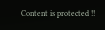Content is protected !!